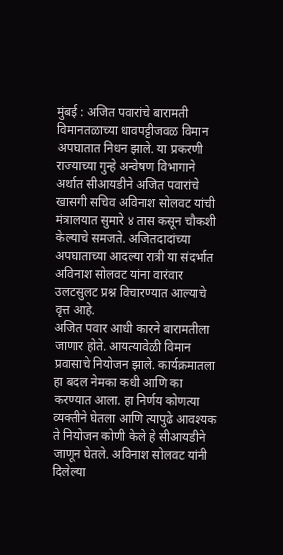मुंबई : अजित पवारांचे बारामती विमानतळाच्या धावपट्टीजवळ विमान अपघातात निधन झाले. या प्रकरणी राज्याच्या गुन्हे अन्वेषण विभागाने अर्थात सीआयडीने अजित पवारांचे खासगी सचिव अविनाश सोलवट यांची मंत्रालयात सुमारे ४ तास कसून चौकशी केल्याचे समजते. अजितदादांच्या अपघाताच्या आदल्या रात्री या संदर्भात अविनाश सोलवट यांना वारंवार उलटसुलट प्रश्न विचारण्यात आल्याचे वृत्त आहे.
अजित पवार आधी कारने बारामतीला जाणार होते. आयत्यावेळी विमान प्रवासाचे नियोजन झाले. कार्यक्रमातला हा बदल नेमका कधी आणि का करण्यात आला. हा निर्णय कोणत्या व्यक्तीने घेतला आणि त्यापुढे आवश्यक ते नियोजन कोणी केले हे सीआयडीने जाणून घेतले. अविनाश सोलवट यांनी दिलेल्या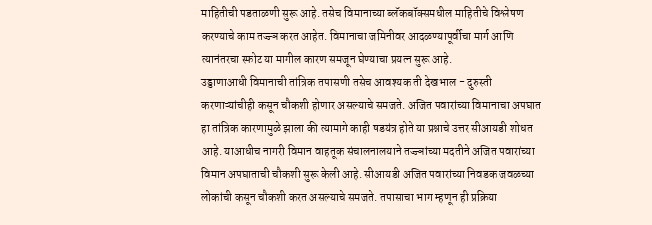माहितीची पडताळणी सुरू आहे. तसेच विमानाच्या ब्लॅकबॉक्समधील माहितीचे विश्लेषण करण्याचे काम तज्ज्ञ करत आहेत. विमानाचा जमिनीवर आदळण्यापूर्वीचा मार्ग आणि त्यानंतरचा स्फोट या मागील कारण समजून घेण्याचा प्रयत्न सुरू आहे.
उड्डाणाआधी विमानाची तांत्रिक तपासणी तसेच आवश्यक ती देखभाल - दुरुस्ती करणाऱ्यांचीही कसून चौकशी होणार असल्याचे समजते. अजित पवारांच्या विमानाचा अपघात हा तांत्रिक कारणामुळे झाला की त्यामागे काही षडयंत्र होते या प्रश्नाचे उत्तर सीआयडी शोधत आहे. याआधीच नागरी विमान वाहतूक संचालनालयाने तज्ज्ञांच्या मदतीने अजित पवारांच्या विमान अपघाताची चौकशी सुरू केली आहे. सीआयडी अजित पवारांच्या निवडक जवळच्या लोकांची कसून चौकशी करत असल्याचे समजते. तपासाचा भाग म्हणून ही प्रक्रिया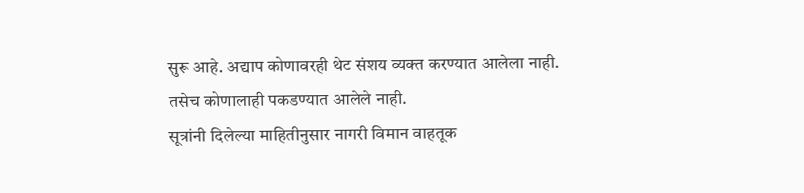सुरू आहे. अद्याप कोणावरही थेट संशय व्यक्त करण्यात आलेला नाही. तसेच कोणालाही पकडण्यात आलेले नाही.
सूत्रांनी दिलेल्या माहितीनुसार नागरी विमान वाहतूक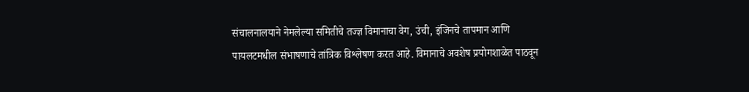संचालनालयाने नेमलेल्या समितीचे तज्ज्ञ विमानाचा वेग, उंची, इंजिनचे तापमान आणि पायलटमधील संभाषणाचे तांत्रिक विश्लेषण करत आहे. विमानाचे अवशेष प्रयोगशाळेत पाठवून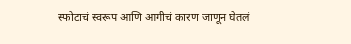स्फोटाचं स्वरूप आणि आगीचं कारण जाणून घेतलं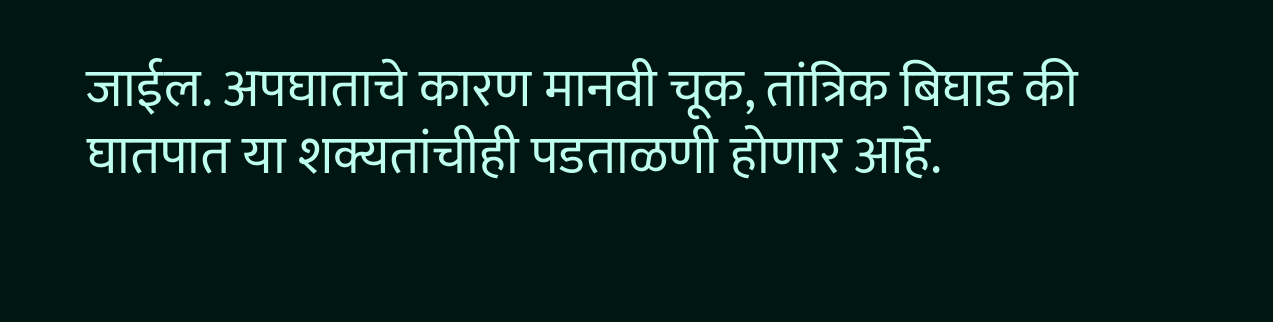जाईल. अपघाताचे कारण मानवी चूक, तांत्रिक बिघाड की घातपात या शक्यतांचीही पडताळणी होणार आहे.